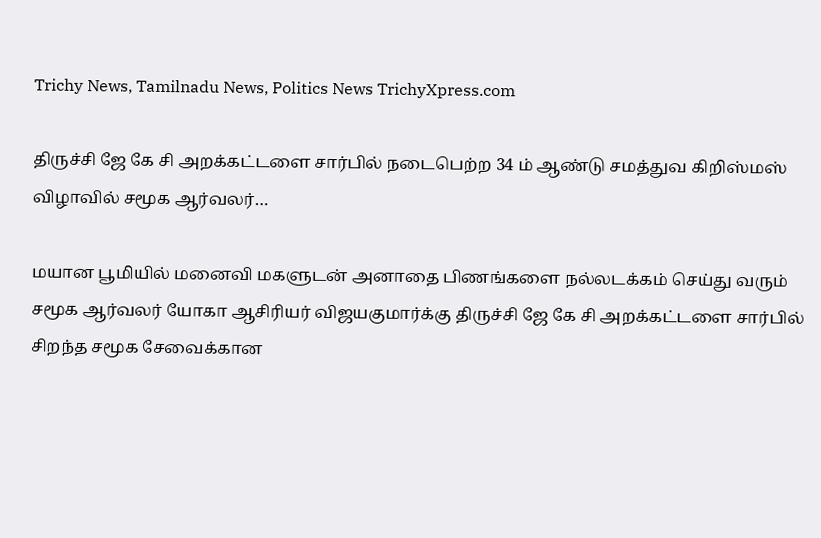Trichy News, Tamilnadu News, Politics News TrichyXpress.com

திருச்சி ஜே கே சி அறக்கட்டளை சார்பில் நடைபெற்ற 34 ம் ஆண்டு சமத்துவ கிறிஸ்மஸ் விழாவில் சமூக ஆர்வலர்…

மயான பூமியில் மனைவி மகளுடன் அனாதை பிணங்களை நல்லடக்கம் செய்து வரும் சமூக ஆர்வலர் யோகா ஆசிரியர் விஜயகுமார்க்கு திருச்சி ஜே கே சி அறக்கட்டளை சார்பில் சிறந்த சமூக சேவைக்கான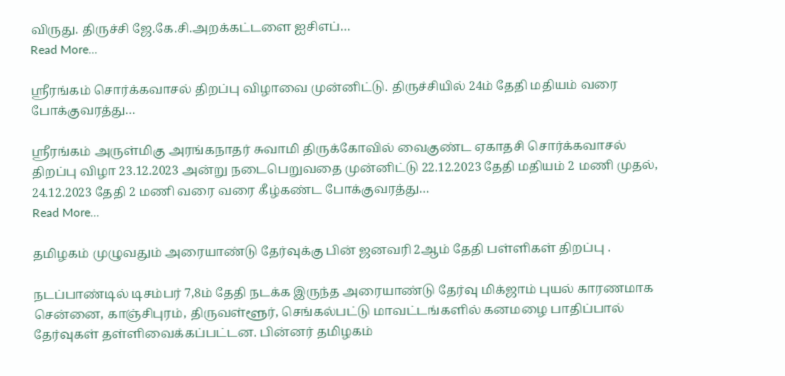விருது. திருச்சி ஜே.கே.சி.அறக்கட்டளை ஐசிஎப்…
Read More...

ஸ்ரீரங்கம் சொர்க்கவாசல் திறப்பு விழாவை முன்னிட்டு. திருச்சியில் 24ம் தேதி மதியம் வரை போக்குவரத்து…

ஸ்ரீரங்கம் அருள்மிகு அரங்கநாதர் சுவாமி திருக்கோவில் வைகுண்ட ஏகாதசி சொர்க்கவாசல் திறப்பு விழா 23.12.2023 அன்று நடைபெறுவதை முன்னிட்டு 22.12.2023 தேதி மதியம் 2 மணி முதல், 24.12.2023 தேதி 2 மணி வரை வரை கீழ்கண்ட போக்குவரத்து…
Read More...

தமிழகம் முழுவதும் அரையாண்டு தேர்வுக்கு பின் ஜனவரி 2ஆம் தேதி பள்ளிகள் திறப்பு .

நடப்பாண்டில் டிசம்பர் 7,8ம் தேதி நடக்க இருந்த அரையாண்டு தேர்வு மிக்ஜாம் புயல் காரணமாக சென்னை, காஞ்சிபுரம், திருவள்ளூர், செங்கல்பட்டு மாவட்டங்களில் கனமழை பாதிப்பால் தேர்வுகள் தள்ளிவைக்கப்பட்டன. பின்னர் தமிழகம்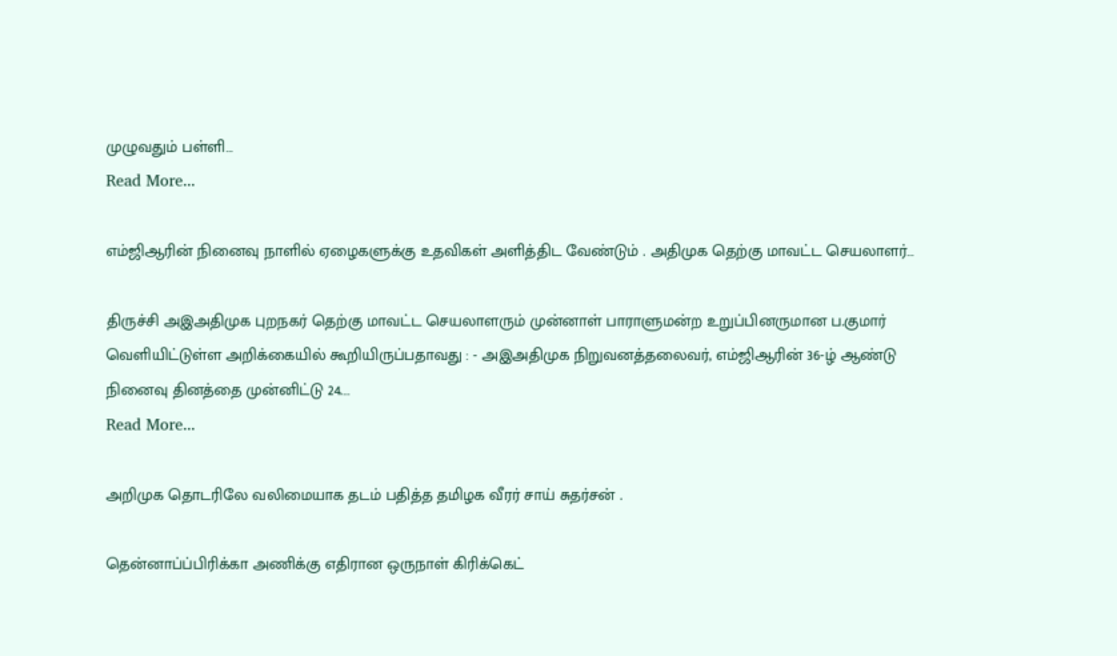முழுவதும் பள்ளி…
Read More...

எம்ஜிஆரின் நினைவு நாளில் ஏழைகளுக்கு உதவிகள் அளித்திட வேண்டும் . அதிமுக தெற்கு மாவட்ட செயலாளர்…

திருச்சி அஇஅதிமுக புறநகர் தெற்கு மாவட்ட செயலாளரும் முன்னாள் பாராளுமன்ற உறுப்பினருமான ப.குமார் வெளியிட்டுள்ள அறிக்கையில் கூறியிருப்பதாவது : - அஇஅதிமுக நிறுவனத்தலைவர், எம்ஜிஆரின் 36-ழ் ஆண்டு நினைவு தினத்தை முன்னிட்டு 24.…
Read More...

அறிமுக தொடரிலே வலிமையாக தடம் பதித்த தமிழக வீரர் சாய் சுதர்சன் .

தென்னாப்ப்பிரிக்கா அணிக்கு எதிரான ஒருநாள் கிரிக்கெட்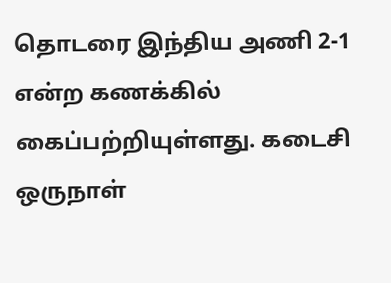தொடரை இந்திய அணி 2-1 என்ற கணக்கில் கைப்பற்றியுள்ளது. கடைசி ஒருநாள்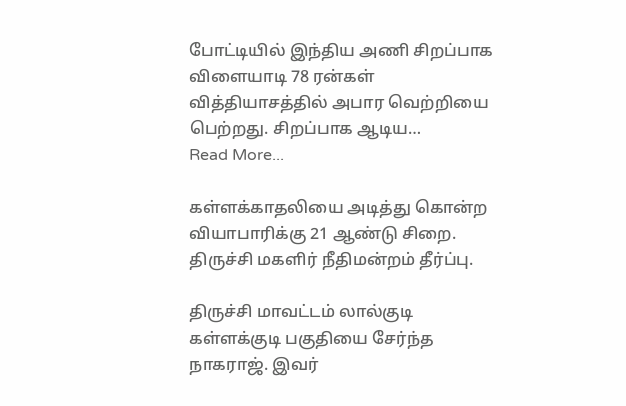போட்டியில் இந்திய அணி சிறப்பாக விளையாடி 78 ரன்கள் வித்தியாசத்தில் அபார வெற்றியை பெற்றது. சிறப்பாக ஆடிய…
Read More...

கள்ளக்காதலியை அடித்து கொன்ற வியாபாரிக்கு 21 ஆண்டு சிறை. திருச்சி மகளிர் நீதிமன்றம் தீர்ப்பு.

திருச்சி மாவட்டம் லால்குடி கள்ளக்குடி பகுதியை சேர்ந்த நாகராஜ். இவர்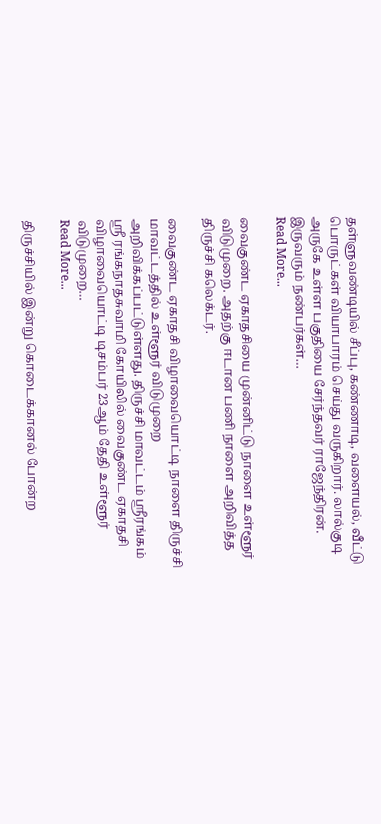தள்ளுவண்டியில் சீப்பு, கண்ணாடி, வளையல், வீட்டு பொருட்கள் வியாபாரம் செய்து வருகிறார். லால்குடி அருகே உள்ள பகுதியை சேர்ந்தவர் ராஜேந்திரன். இருவரும் நண்பர்கள்…
Read More...

வைகுண்ட ஏகாதசியை முன்னிட்டு நாளை உள்ளூர் விடுமுறை. அதற்கு ஈடான பணி நாளை அறிவித்த திருச்சி கலெக்டர்.

வைகுண்ட ஏகாதசி விழாவையொட்டி நாளை திருச்சி மாவட்டத்தில் உள்ளூர் விடுமுறை அறிவிக்கப்பட்டுள்ளது. திருச்சி மாவட்டம் ஸ்ரீரங்கம் ஸ்ரீ ரங்கநாதசுவாமி கோயிலில் வைகுண்ட ஏகாதசி விழாவையொட்டி டிசம்பர் 23ஆம் தேதி உள்ளூர் விடுமுறை…
Read More...

திருச்சியில் இன்று கொடைக்கானல் போன்ற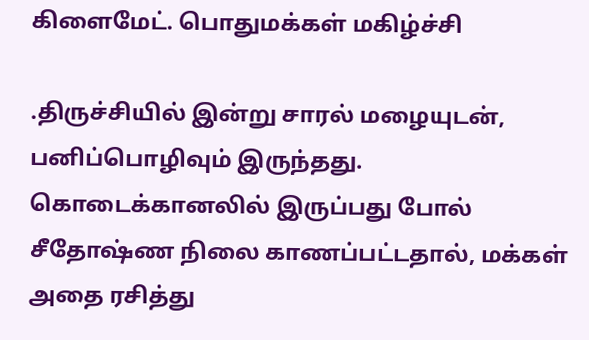கிளைமேட். பொதுமக்கள் மகிழ்ச்சி

.திருச்சியில் இன்று சாரல் மழையுடன், பனிப்பொழிவும் இருந்தது. கொடைக்கானலில் இருப்பது போல் சீதோஷ்ண நிலை காணப்பட்டதால், மக்கள் அதை ரசித்து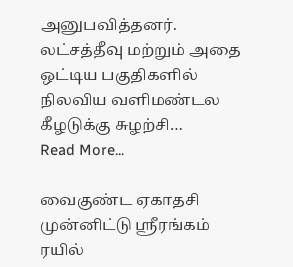அனுபவித்தனர். லட்சத்தீவு மற்றும் அதை ஒட்டிய பகுதிகளில் நிலவிய வளிமண்டல கீழடுக்கு சுழற்சி…
Read More...

வைகுண்ட ஏகாதசி முன்னிட்டு ஸ்ரீரங்கம் ரயில்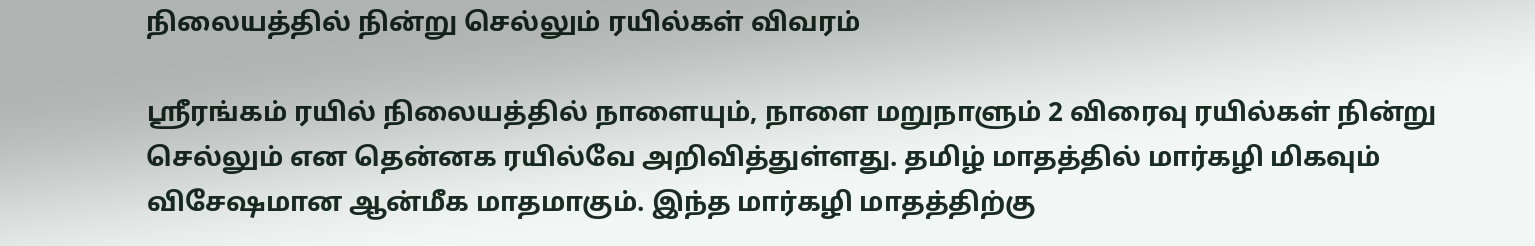நிலையத்தில் நின்று செல்லும் ரயில்கள் விவரம்

ஸ்ரீரங்கம் ரயில் நிலையத்தில் நாளையும், நாளை மறுநாளும் 2 விரைவு ரயில்கள் நின்று செல்லும் என தென்னக ரயில்வே அறிவித்துள்ளது. தமிழ் மாதத்தில் மார்கழி மிகவும் விசேஷமான ஆன்மீக மாதமாகும். இந்த மார்கழி மாதத்திற்கு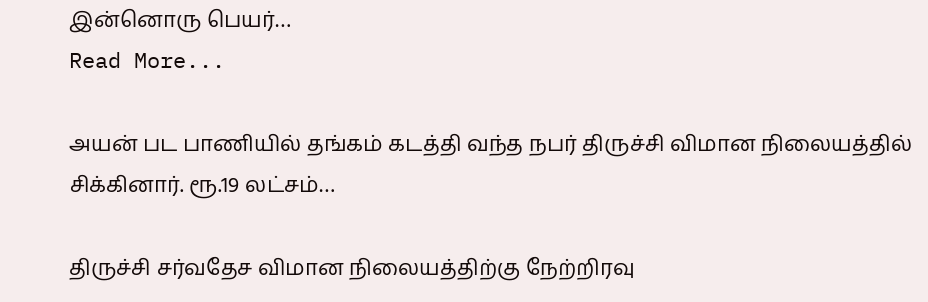இன்னொரு பெயர்…
Read More...

அயன் பட பாணியில் தங்கம் கடத்தி வந்த நபர் திருச்சி விமான நிலையத்தில் சிக்கினார். ரூ.19 லட்சம்…

திருச்சி சர்வதேச விமான நிலையத்திற்கு நேற்றிரவு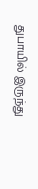துபாயில் இருந்து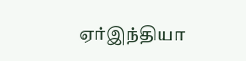ஏர்இந்தியா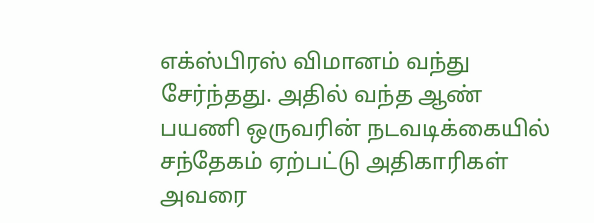எக்ஸ்பிரஸ் விமானம் வந்து சேர்ந்தது. அதில் வந்த ஆண் பயணி ஒருவரின் நடவடிக்கையில் சந்தேகம் ஏற்பட்டு அதிகாரிகள் அவரை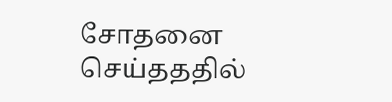சோதனை செய்தததில்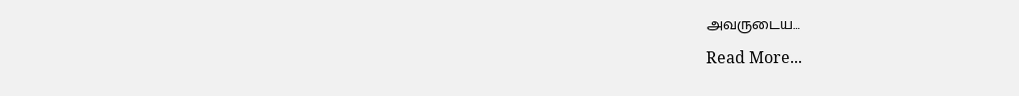அவருடைய…
Read More...